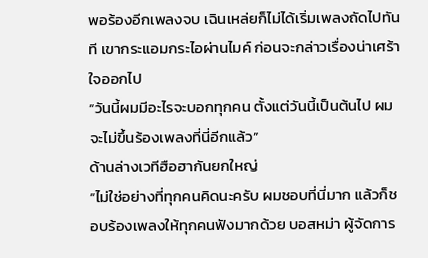พอร้องอีกเพลงจบ เฉินเหล่ยก็ไม่ได้เริ่มเพลงถัดไปทันที เขากระแอมกระไอผ่านไมค์ ก่อนจะกล่าวเรื่องน่าเศร้าใจออกไป
“วันนี้ผมมีอะไรจะบอกทุกคน ตั้งแต่วันนี้เป็นต้นไป ผมจะไม่ขึ้นร้องเพลงที่นี่อีกแล้ว”
ด้านล่างเวทีฮือฮากันยกใหญ่
“ไม่ใช่อย่างที่ทุกคนคิดนะครับ ผมชอบที่นี่มาก แล้วก็ชอบร้องเพลงให้ทุกคนฟังมากด้วย บอสหม่า ผู้จัดการ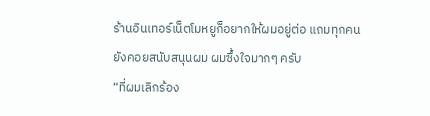ร้านอินเทอร์เน็ตโมหยูก็อยากให้ผมอยู่ต่อ แถมทุกคนยังคอยสนับสนุนผม ผมซึ้งใจมากๆ ครับ
“ที่ผมเลิกร้อง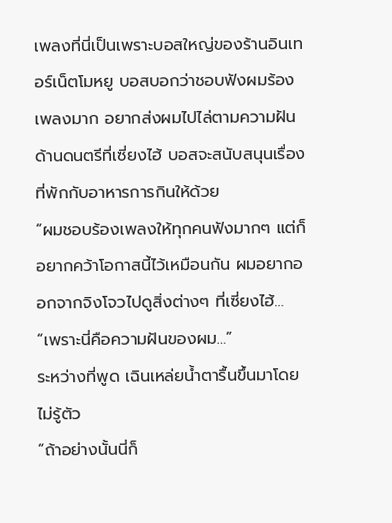เพลงที่นี่เป็นเพราะบอสใหญ่ของร้านอินเทอร์เน็ตโมหยู บอสบอกว่าชอบฟังผมร้องเพลงมาก อยากส่งผมไปไล่ตามความฝันด้านดนตรีที่เซี่ยงไฮ้ บอสจะสนับสนุนเรื่องที่พักกับอาหารการกินให้ด้วย
“ผมชอบร้องเพลงให้ทุกคนฟังมากๆ แต่ก็อยากคว้าโอกาสนี้ไว้เหมือนกัน ผมอยากออกจากจิงโจวไปดูสิ่งต่างๆ ที่เซี่ยงไฮ้…
“เพราะนี่คือความฝันของผม…”
ระหว่างที่พูด เฉินเหล่ยน้ำตารื้นขึ้นมาโดยไม่รู้ตัว
“ถ้าอย่างนั้นนี่ก็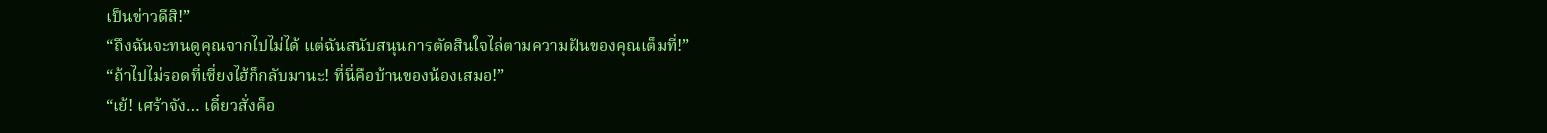เป็นข่าวดีสิ!”
“ถึงฉันจะทนดูคุณจากไปไม่ได้ แต่ฉันสนับสนุนการตัดสินใจไล่ตามความฝันของคุณเต็มที่!”
“ถ้าไปไม่รอดที่เซี่ยงไฮ้ก็กลับมานะ! ที่นี่คือบ้านของน้องเสมอ!”
“เย้! เศร้าจัง… เดี๋ยวสั่งค็อ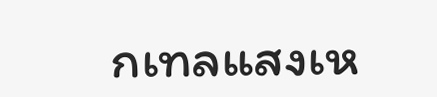กเทลแสงเห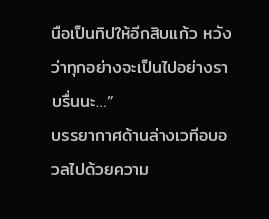นือเป็นทิปให้อีกสิบแก้ว หวังว่าทุกอย่างจะเป็นไปอย่างราบรื่นนะ…”
บรรยากาศด้านล่างเวทีอบอวลไปด้วยความ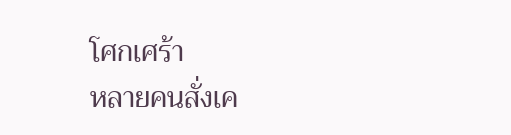โศกเศร้า
หลายคนสั่งเค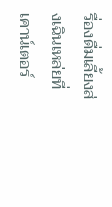รื่องดื่มเลี้ยงส่งเฉินเหล่ยที่เคาน์เตอร์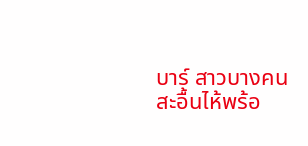บาร์ สาวบางคนสะอื้นไห้พร้อ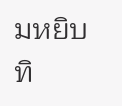มหยิบทิ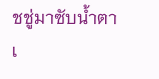ชชู่มาซับน้ำตา
เ